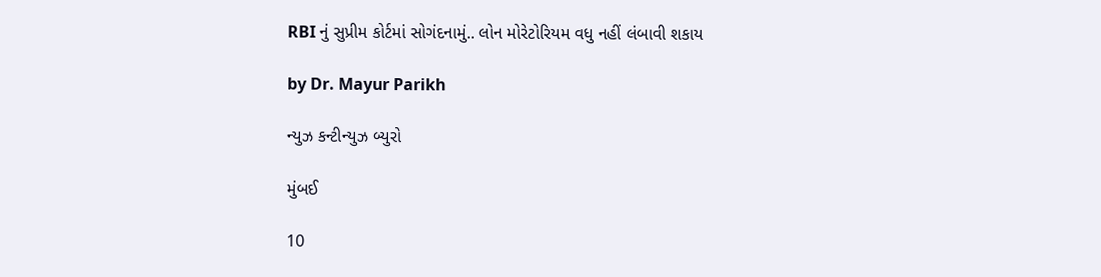RBI નું સુપ્રીમ કોર્ટમાં સોગંદનામું.. લોન મોરેટોરિયમ વધુ નહીં લંબાવી શકાય

by Dr. Mayur Parikh

ન્યુઝ કન્ટીન્યુઝ બ્યુરો

મુંબઈ

10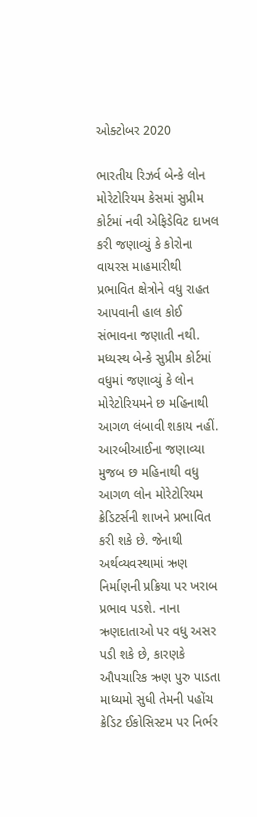ઓક્ટોબર 2020

ભારતીય રિઝર્વ બેન્કે લોન મોરેટોરિયમ કેસમાં સુપ્રીમ કોર્ટમાં નવી એફિડેવિટ દાખલ કરી જણાવ્યું કે કોરોના વાયરસ માહમારીથી પ્રભાવિત ક્ષેત્રોને વધુ રાહત આપવાની હાલ કોઈ સંભાવના જણાતી નથી. મધ્યસ્થ બેન્કે સુપ્રીમ કોર્ટમાં વધુમાં જણાવ્યું કે લોન મોરેટોરિયમને છ મહિનાથી આગળ લંબાવી શકાય નહીં. આરબીઆઈના જણાવ્યા મુજબ છ મહિનાથી વધુ આગળ લોન મોરેટોરિયમ ક્રેડિટર્સની શાખને પ્રભાવિત કરી શકે છે. જેનાથી અર્થવ્યવસ્થામાં ઋણ નિર્માણની પ્રક્રિયા પર ખરાબ પ્રભાવ પડશે. નાના ઋણદાતાઓ પર વધુ અસર પડી શકે છે, કારણકે ઔપચારિક ઋણ પુરુ પાડતા માધ્યમો સુધી તેમની પહોંચ ક્રેડિટ ઈકોસિસ્ટમ પર નિર્ભર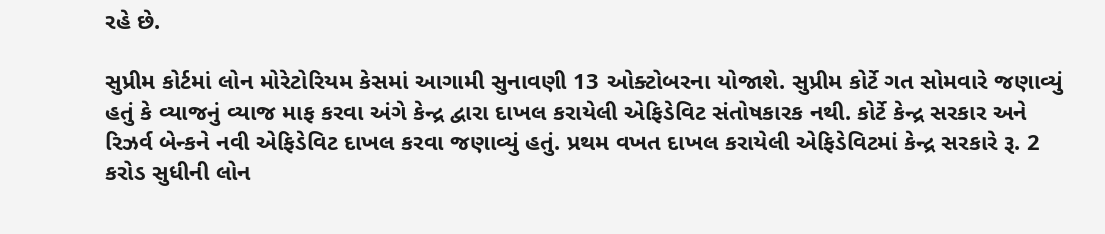રહે છે.

સુપ્રીમ કોર્ટમાં લોન મોરેટોરિયમ કેસમાં આગામી સુનાવણી 13 ઓક્ટોબરના યોજાશે. સુપ્રીમ કોર્ટે ગત સોમવારે જણાવ્યું હતું કે વ્યાજનું વ્યાજ માફ કરવા અંગે કેન્દ્ર દ્વારા દાખલ કરાયેલી એફિડેવિટ સંતોષકારક નથી. કોર્ટે કેન્દ્ર સરકાર અને રિઝર્વ બેન્કને નવી એફિડેવિટ દાખલ કરવા જણાવ્યું હતું. પ્રથમ વખત દાખલ કરાયેલી એફિડેવિટમાં કેન્દ્ર સરકારે રૂ. 2 કરોડ સુધીની લોન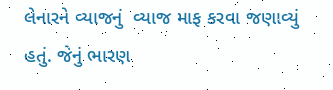લેનારને વ્યાજનું  વ્યાજ માફ કરવા જણાવ્યું હતું. જેનું ભારણ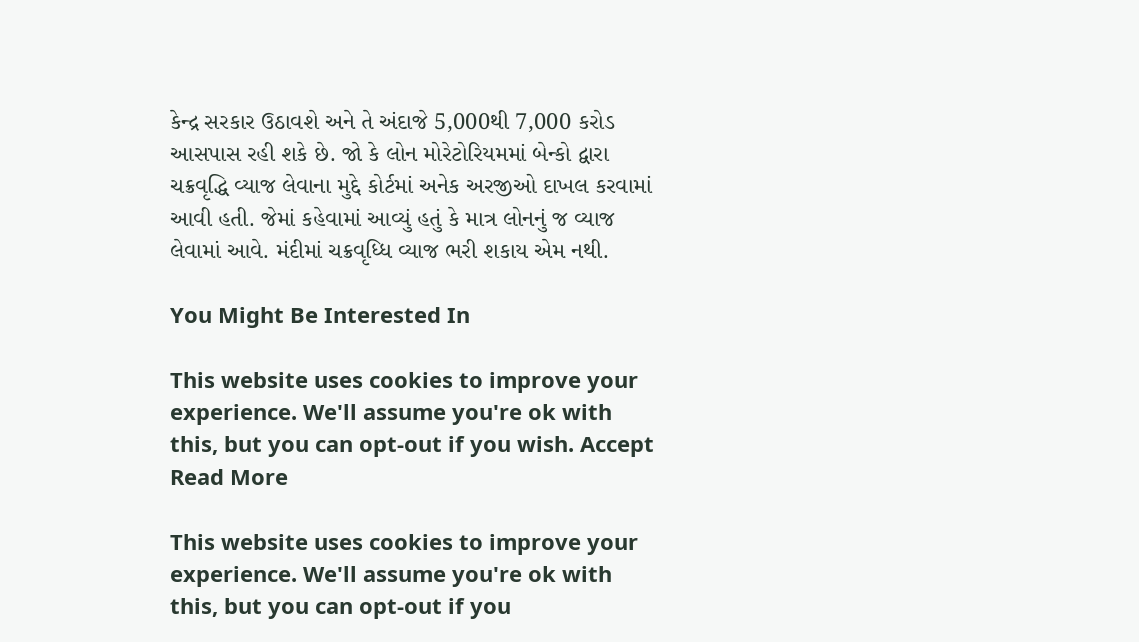કેન્દ્ર સરકાર ઉઠાવશે અને તે અંદાજે 5,000થી 7,000 કરોડ આસપાસ રહી શકે છે. જો કે લોન મોરેટોરિયમમાં બેન્કો દ્વારા ચક્રવૃદ્ધિ વ્યાજ લેવાના મુદ્દે કોર્ટમાં અનેક અરજીઓ દાખલ કરવામાં આવી હતી. જેમાં કહેવામાં આવ્યું હતું કે માત્ર લોનનું જ વ્યાજ લેવામાં આવે. મંદીમાં ચક્રવૃધ્ધિ વ્યાજ ભરી શકાય એમ નથી.

You Might Be Interested In

This website uses cookies to improve your experience. We'll assume you're ok with this, but you can opt-out if you wish. Accept Read More

This website uses cookies to improve your experience. We'll assume you're ok with this, but you can opt-out if you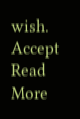wish. Accept Read More